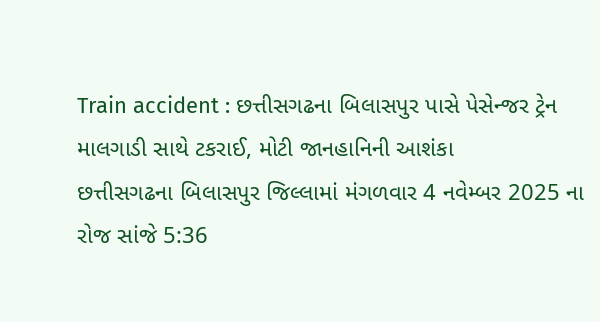Train accident : છત્તીસગઢના બિલાસપુર પાસે પેસેન્જર ટ્રેન માલગાડી સાથે ટકરાઈ, મોટી જાનહાનિની આશંકા
છત્તીસગઢના બિલાસપુર જિલ્લામાં મંગળવાર 4 નવેમ્બર 2025 ના રોજ સાંજે 5:36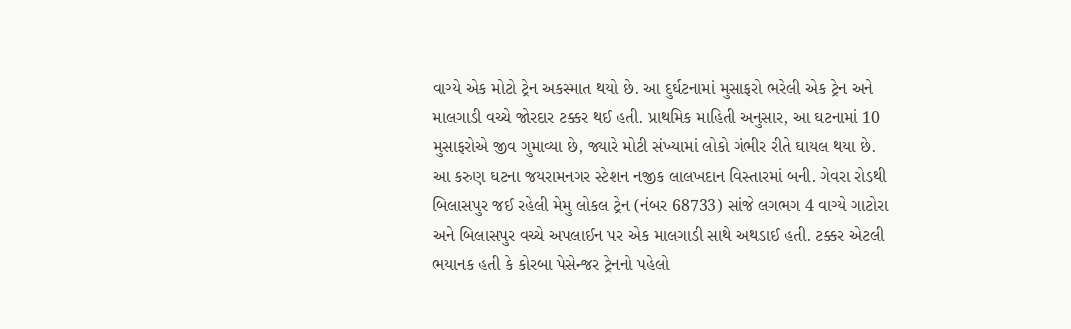વાગ્યે એક મોટો ટ્રેન અકસ્માત થયો છે. આ દુર્ઘટનામાં મુસાફરો ભરેલી એક ટ્રેન અને માલગાડી વચ્ચે જોરદાર ટક્કર થઈ હતી. પ્રાથમિક માહિતી અનુસાર, આ ઘટનામાં 10 મુસાફરોએ જીવ ગુમાવ્યા છે, જ્યારે મોટી સંખ્યામાં લોકો ગંભીર રીતે ઘાયલ થયા છે.
આ કરુણ ઘટના જયરામનગર સ્ટેશન નજીક લાલખદાન વિસ્તારમાં બની. ગેવરા રોડથી બિલાસપુર જઈ રહેલી મેમુ લોકલ ટ્રેન (નંબર 68733) સાંજે લગભગ 4 વાગ્યે ગાટોરા અને બિલાસપુર વચ્ચે અપલાઈન પર એક માલગાડી સાથે અથડાઈ હતી. ટક્કર એટલી ભયાનક હતી કે કોરબા પેસેન્જર ટ્રેનનો પહેલો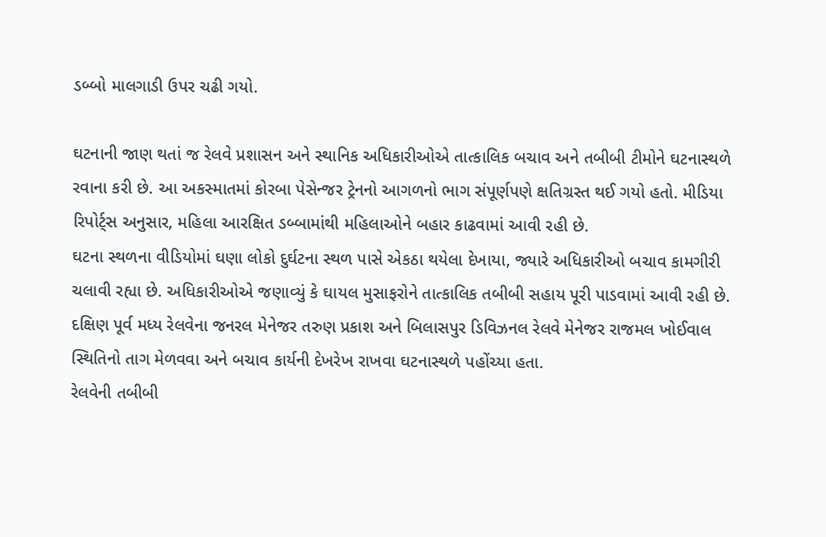ડબ્બો માલગાડી ઉપર ચઢી ગયો.

ઘટનાની જાણ થતાં જ રેલવે પ્રશાસન અને સ્થાનિક અધિકારીઓએ તાત્કાલિક બચાવ અને તબીબી ટીમોને ઘટનાસ્થળે રવાના કરી છે. આ અકસ્માતમાં કોરબા પેસેન્જર ટ્રેનનો આગળનો ભાગ સંપૂર્ણપણે ક્ષતિગ્રસ્ત થઈ ગયો હતો. મીડિયા રિપોર્ટ્સ અનુસાર, મહિલા આરક્ષિત ડબ્બામાંથી મહિલાઓને બહાર કાઢવામાં આવી રહી છે.
ઘટના સ્થળના વીડિયોમાં ઘણા લોકો દુર્ઘટના સ્થળ પાસે એકઠા થયેલા દેખાયા, જ્યારે અધિકારીઓ બચાવ કામગીરી ચલાવી રહ્યા છે. અધિકારીઓએ જણાવ્યું કે ઘાયલ મુસાફરોને તાત્કાલિક તબીબી સહાય પૂરી પાડવામાં આવી રહી છે. દક્ષિણ પૂર્વ મધ્ય રેલવેના જનરલ મેનેજર તરુણ પ્રકાશ અને બિલાસપુર ડિવિઝનલ રેલવે મેનેજર રાજમલ ખોઈવાલ સ્થિતિનો તાગ મેળવવા અને બચાવ કાર્યની દેખરેખ રાખવા ઘટનાસ્થળે પહોંચ્યા હતા.
રેલવેની તબીબી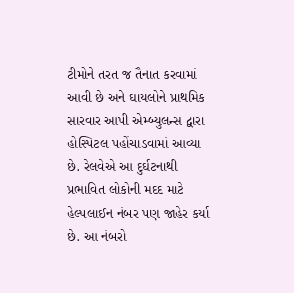ટીમોને તરત જ તૈનાત કરવામાં આવી છે અને ઘાયલોને પ્રાથમિક સારવાર આપી એમ્બ્યુલન્સ દ્વારા હોસ્પિટલ પહોંચાડવામાં આવ્યા છે. રેલવેએ આ દુર્ઘટનાથી પ્રભાવિત લોકોની મદદ માટે હેલ્પલાઈન નંબર પણ જાહેર કર્યા છે. આ નંબરો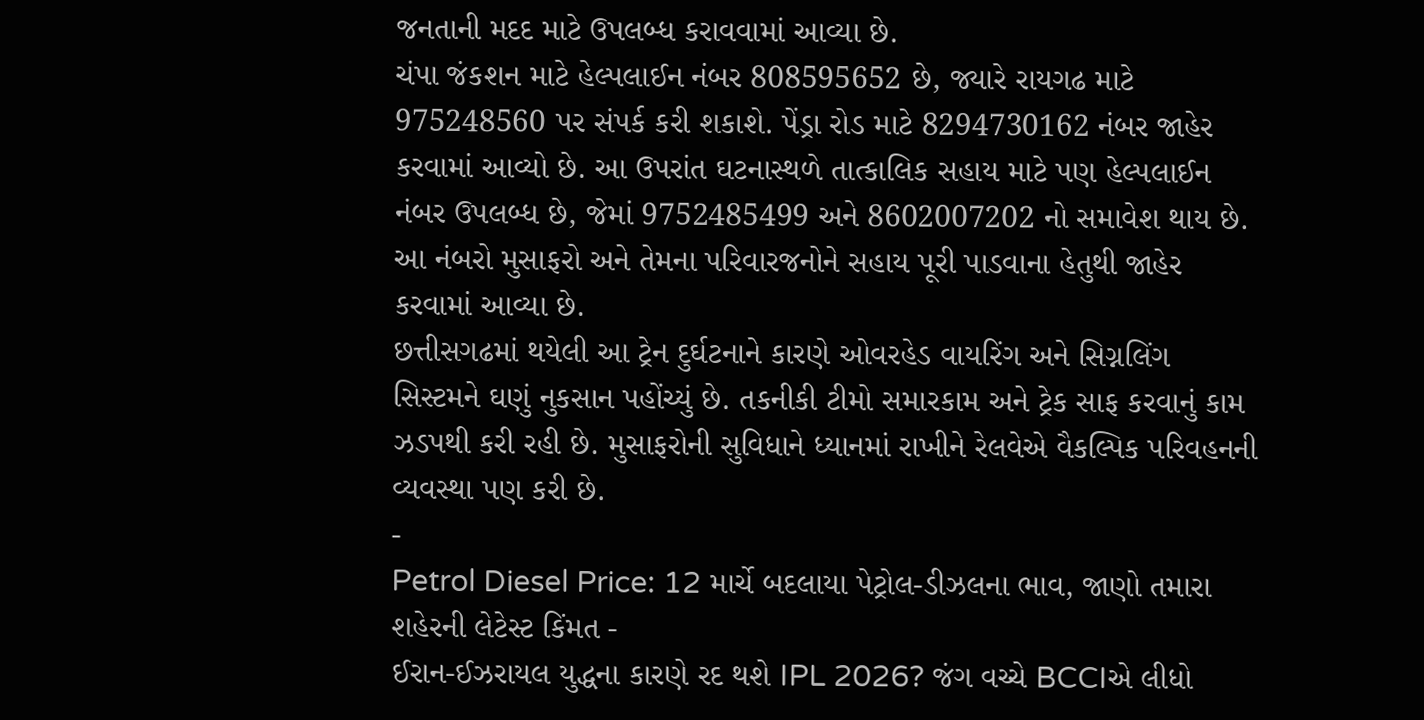જનતાની મદદ માટે ઉપલબ્ધ કરાવવામાં આવ્યા છે.
ચંપા જંકશન માટે હેલ્પલાઈન નંબર 808595652 છે, જ્યારે રાયગઢ માટે 975248560 પર સંપર્ક કરી શકાશે. પેંડ્રા રોડ માટે 8294730162 નંબર જાહેર કરવામાં આવ્યો છે. આ ઉપરાંત ઘટનાસ્થળે તાત્કાલિક સહાય માટે પણ હેલ્પલાઈન નંબર ઉપલબ્ધ છે, જેમાં 9752485499 અને 8602007202 નો સમાવેશ થાય છે. આ નંબરો મુસાફરો અને તેમના પરિવારજનોને સહાય પૂરી પાડવાના હેતુથી જાહેર કરવામાં આવ્યા છે.
છત્તીસગઢમાં થયેલી આ ટ્રેન દુર્ઘટનાને કારણે ઓવરહેડ વાયરિંગ અને સિગ્નલિંગ સિસ્ટમને ઘણું નુકસાન પહોંચ્યું છે. તકનીકી ટીમો સમારકામ અને ટ્રેક સાફ કરવાનું કામ ઝડપથી કરી રહી છે. મુસાફરોની સુવિધાને ધ્યાનમાં રાખીને રેલવેએ વૈકલ્પિક પરિવહનની વ્યવસ્થા પણ કરી છે.
-
Petrol Diesel Price: 12 માર્ચે બદલાયા પેટ્રોલ-ડીઝલના ભાવ, જાણો તમારા શહેરની લેટેસ્ટ કિંમત -
ઈરાન-ઈઝરાયલ યુદ્ધના કારણે રદ થશે IPL 2026? જંગ વચ્ચે BCCIએ લીધો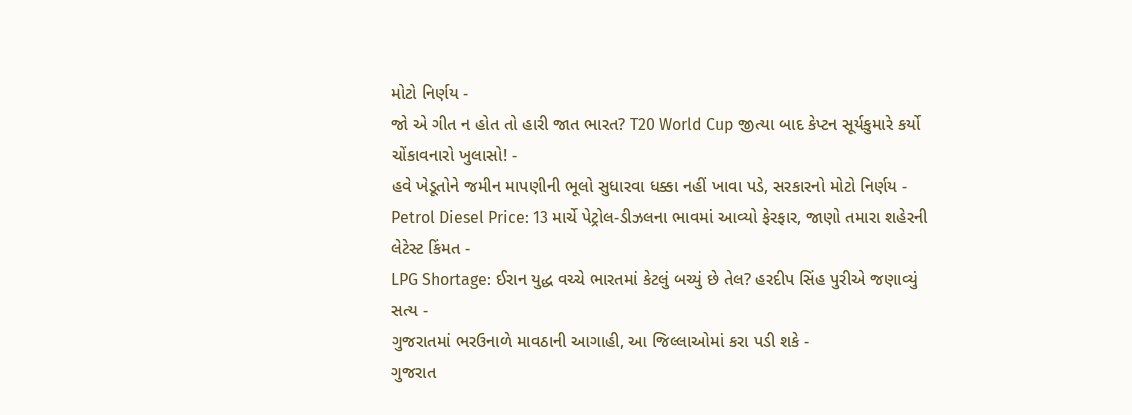મોટો નિર્ણય -
જો એ ગીત ન હોત તો હારી જાત ભારત? T20 World Cup જીત્યા બાદ કેપ્ટન સૂર્યકુમારે કર્યો ચોંકાવનારો ખુલાસો! -
હવે ખેડૂતોને જમીન માપણીની ભૂલો સુધારવા ધક્કા નહીં ખાવા પડે, સરકારનો મોટો નિર્ણય -
Petrol Diesel Price: 13 માર્ચે પેટ્રોલ-ડીઝલના ભાવમાં આવ્યો ફેરફાર, જાણો તમારા શહેરની લેટેસ્ટ કિંમત -
LPG Shortage: ઈરાન યુદ્ધ વચ્ચે ભારતમાં કેટલું બચ્યું છે તેલ? હરદીપ સિંહ પુરીએ જણાવ્યું સત્ય -
ગુજરાતમાં ભરઉનાળે માવઠાની આગાહી, આ જિલ્લાઓમાં કરા પડી શકે -
ગુજરાત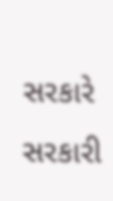સરકારે સરકારી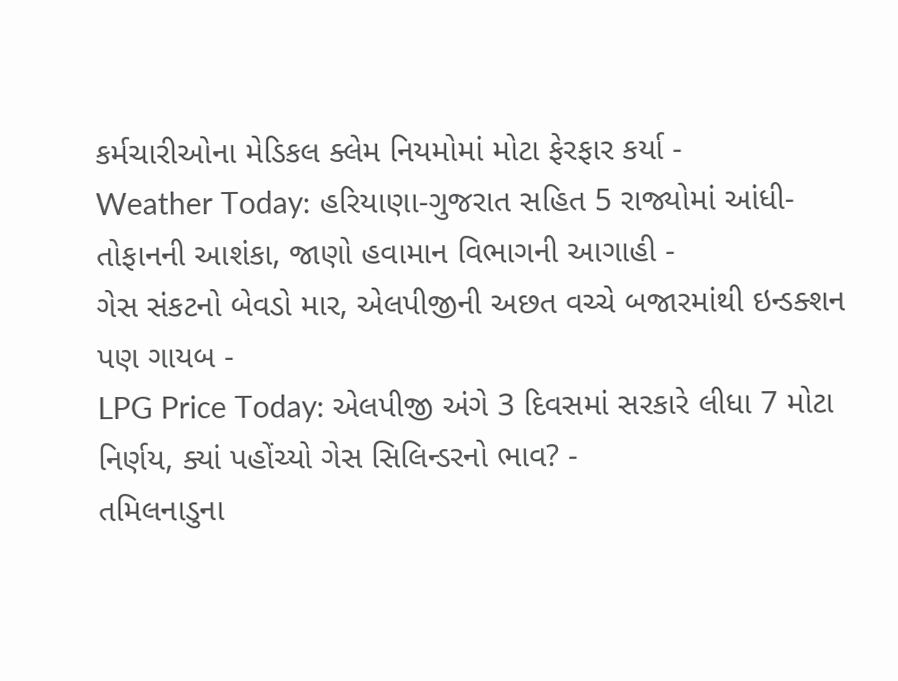કર્મચારીઓના મેડિકલ ક્લેમ નિયમોમાં મોટા ફેરફાર કર્યા -
Weather Today: હરિયાણા-ગુજરાત સહિત 5 રાજ્યોમાં આંધી-તોફાનની આશંકા, જાણો હવામાન વિભાગની આગાહી -
ગેસ સંકટનો બેવડો માર, એલપીજીની અછત વચ્ચે બજારમાંથી ઇન્ડક્શન પણ ગાયબ -
LPG Price Today: એલપીજી અંગે 3 દિવસમાં સરકારે લીધા 7 મોટા નિર્ણય, ક્યાં પહોંચ્યો ગેસ સિલિન્ડરનો ભાવ? -
તમિલનાડુના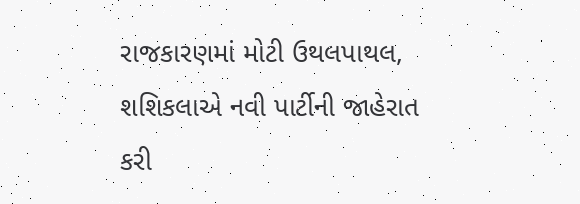રાજકારણમાં મોટી ઉથલપાથલ, શશિકલાએ નવી પાર્ટીની જાહેરાત કરી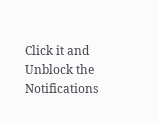Click it and Unblock the Notifications